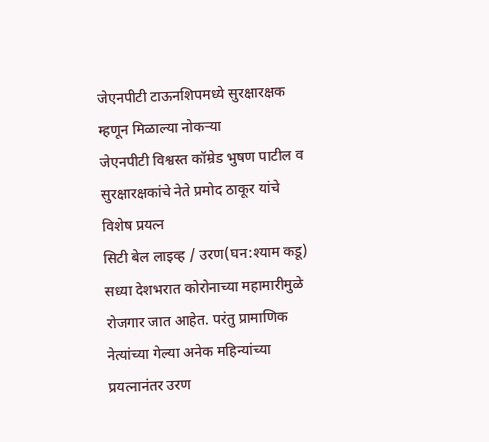जेएनपीटी टाऊनशिपमध्ये सुरक्षारक्षक म्हणून मिळाल्या नोकऱ्या
जेएनपीटी विश्वस्त कॉम्रेड भुषण पाटील व सुरक्षारक्षकांचे नेते प्रमोद ठाकूर यांचे विशेष प्रयत्न
सिटी बेल लाइव्ह / उरण(घन:श्याम कडू)
सध्या देशभरात कोरोनाच्या महामारीमुळे रोजगार जात आहेत. परंतु प्रामाणिक नेत्यांच्या गेल्या अनेक महिन्यांच्या प्रयत्नानंतर उरण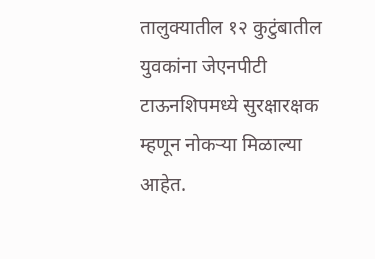तालुक्यातील १२ कुटुंबातील युवकांना जेएनपीटी टाऊनशिपमध्ये सुरक्षारक्षक म्हणून नोकऱ्या मिळाल्या आहेत.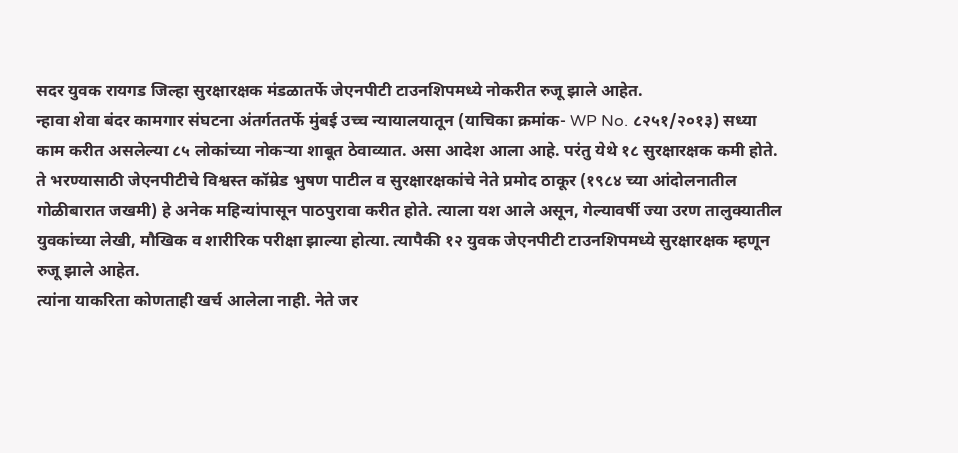सदर युवक रायगड जिल्हा सुरक्षारक्षक मंडळातर्फे जेएनपीटी टाउनशिपमध्ये नोकरीत रुजू झाले आहेत.
न्हावा शेवा बंदर कामगार संघटना अंतर्गततर्फे मुंबई उच्च न्यायालयातून (याचिका क्रमांक- WP No. ८२५१/२०१३) सध्या काम करीत असलेल्या ८५ लोकांच्या नोकऱ्या शाबूत ठेवाव्यात. असा आदेश आला आहे. परंतु येथे १८ सुरक्षारक्षक कमी होते. ते भरण्यासाठी जेएनपीटीचे विश्वस्त कॉम्रेड भुषण पाटील व सुरक्षारक्षकांचे नेते प्रमोद ठाकूर (१९८४ च्या आंदोलनातील गोळीबारात जखमी) हे अनेक महिन्यांपासून पाठपुरावा करीत होते. त्याला यश आले असून, गेल्यावर्षी ज्या उरण तालुक्यातील युवकांच्या लेखी, मौखिक व शारीरिक परीक्षा झाल्या होत्या. त्यापैकी १२ युवक जेएनपीटी टाउनशिपमध्ये सुरक्षारक्षक म्हणून रुजू झाले आहेत.
त्यांना याकरिता कोणताही खर्च आलेला नाही. नेते जर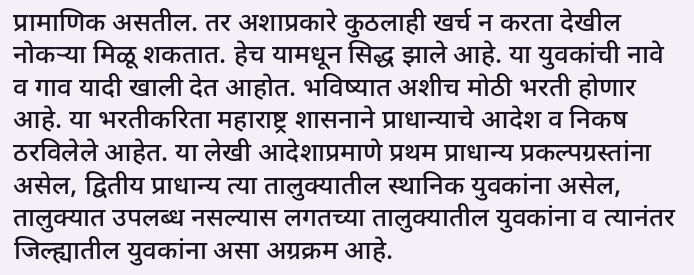प्रामाणिक असतील. तर अशाप्रकारे कुठलाही खर्च न करता देखील नोकऱ्या मिळू शकतात. हेच यामधून सिद्ध झाले आहे. या युवकांची नावे व गाव यादी खाली देत आहोत. भविष्यात अशीच मोठी भरती होणार आहे. या भरतीकरिता महाराष्ट्र शासनाने प्राधान्याचे आदेश व निकष ठरविलेले आहेत. या लेखी आदेशाप्रमाणे प्रथम प्राधान्य प्रकल्पग्रस्तांना असेल, द्वितीय प्राधान्य त्या तालुक्यातील स्थानिक युवकांना असेल, तालुक्यात उपलब्ध नसल्यास लगतच्या तालुक्यातील युवकांना व त्यानंतर जिल्ह्यातील युवकांना असा अग्रक्रम आहे.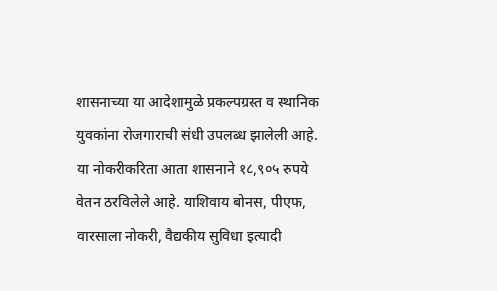शासनाच्या या आदेशामुळे प्रकल्पग्रस्त व स्थानिक युवकांना रोजगाराची संधी उपलब्ध झालेली आहे. या नोकरीकरिता आता शासनाने १८,९०५ रुपये वेतन ठरविलेले आहे. याशिवाय बोनस, पीएफ, वारसाला नोकरी, वैद्यकीय सुविधा इत्यादी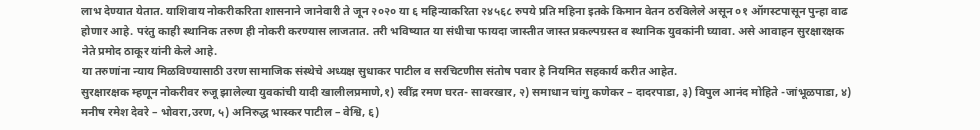लाभ देण्यात येतात. याशिवाय नोकरीकरिता शासनाने जानेवारी ते जून २०२० या ६ महिन्याकरिता २४५६८ रुपये प्रति महिना इतके किमान वेतन ठरविलेले असून ०१ ऑगस्टपासून पुन्हा वाढ होणार आहे. परंतु काही स्थानिक तरुण ही नोकरी करण्यास लाजतात. तरी भविष्यात या संधीचा फायदा जास्तीत जास्त प्रकल्पग्रस्त व स्थानिक युवकांनी घ्यावा. असे आवाहन सुरक्षारक्षक नेते प्रमोद ठाकूर यांनी केले आहे.
या तरुणांना न्याय मिळविण्यासाठी उरण सामाजिक संस्थेचे अध्यक्ष सुधाकर पाटील व सरचिटणीस संतोष पवार हे नियमित सहकार्य करीत आहेत.
सुरक्षारक्षक म्हणून नोकरीवर रुजू झालेल्या युवकांची यादी खालीलप्रमाणे,१) रवींद्र रमण घरत- सावरखार, २) समाधान चांगु कणेकर – दादरपाडा, ३) विपुल आनंद मोहिते -जांभूळपाडा, ४) मनीष रमेश देवरे – भोवरा,उरण, ५) अनिरुद्ध भास्कर पाटील – वेश्वि, ६)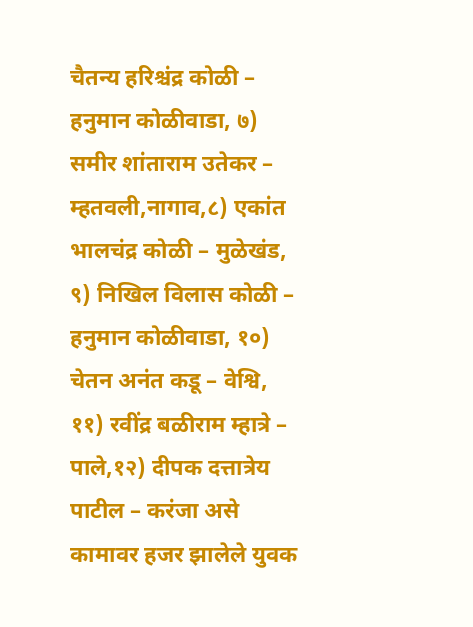चैतन्य हरिश्चंद्र कोळी – हनुमान कोळीवाडा, ७) समीर शांताराम उतेकर – म्हतवली,नागाव,८) एकांत भालचंद्र कोळी – मुळेखंड, ९) निखिल विलास कोळी – हनुमान कोळीवाडा, १०) चेतन अनंत कडू – वेश्वि, ११) रवींद्र बळीराम म्हात्रे – पाले,१२) दीपक दत्तात्रेय पाटील – करंजा असे कामावर हजर झालेले युवक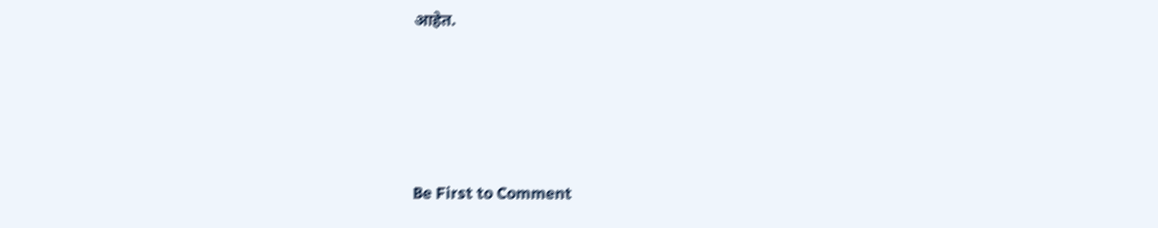आहेत.






Be First to Comment